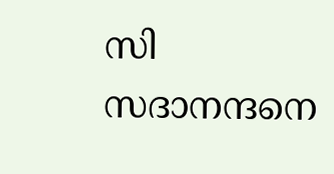സി സദാനന്ദനെ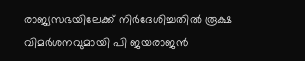രാജ്യസഭയിലേക്ക് നിര്‍ദേശിച്ചതില്‍ രൂക്ഷ വിമര്‍ശനവുമായി പി ജയരാജന്‍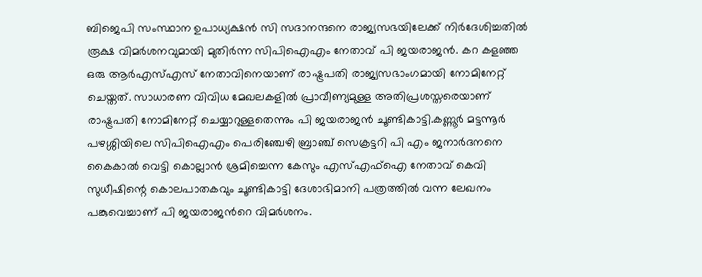ബിജെപി സംസ്ഥാന ഉപാധ്യക്ഷന്‍ സി സദാനന്ദനെ രാജ്യസഭയിലേക്ക് നിര്‍ദേശിച്ചതില്‍ രൂക്ഷ വിമര്‍ശനവുമായി മുതിര്‍ന്ന സിപിഐഎം നേതാവ് പി ജയരാജന്‍. കറ കളഞ്ഞ ഒരു ആര്‍എസ്എസ് നേതാവിനെയാണ് രാഷ്ട്രപതി രാജ്യസഭാംഗമായി നോമിനേറ്റ് ചെയ്തത്. സാധാരണ വിവിധ മേഖലകളില്‍ പ്രാവീണ്യമുള്ള അതിപ്രശസ്തരെയാണ് രാഷ്ട്രപതി നോമിനേറ്റ് ചെയ്യാറുള്ളതെന്നും പി ജയരാജന്‍ ചൂണ്ടികാട്ടി.കണ്ണൂര്‍ മട്ടന്നൂര്‍ പഴശ്ശിയിലെ സിപിഐഎം പെരിഞ്ചേഴി ബ്രാഞ്ച് സെക്രട്ടറി പി എം ജനാര്‍ദനനെ കൈകാല്‍ വെട്ടി കൊല്ലാന്‍ ശ്രമിച്ചെന്ന കേസും എസ്എഫ്‌ഐ നേതാവ് കെവി സുധീഷിന്റെ കൊലപാതകവും ചൂണ്ടികാട്ടി ദേശാഭിമാനി പത്രത്തില്‍ വന്ന ലേഖനം പങ്കുവെച്ചാണ് പി ജയരാജന്‍റെ വിമര്‍ശനം.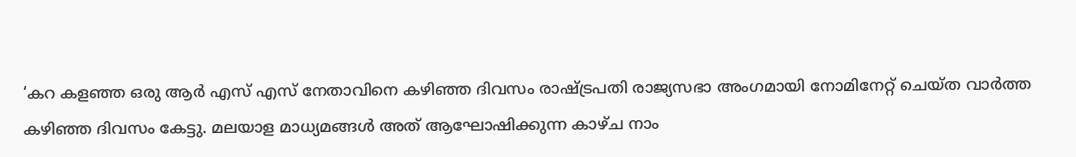‘കറ കളഞ്ഞ ഒരു ആര്‍ എസ് എസ് നേതാവിനെ കഴിഞ്ഞ ദിവസം രാഷ്ട്രപതി രാജ്യസഭാ അംഗമായി നോമിനേറ്റ് ചെയ്ത വാര്‍ത്ത കഴിഞ്ഞ ദിവസം കേട്ടു. മലയാള മാധ്യമങ്ങള്‍ അത് ആഘോഷിക്കുന്ന കാഴ്ച നാം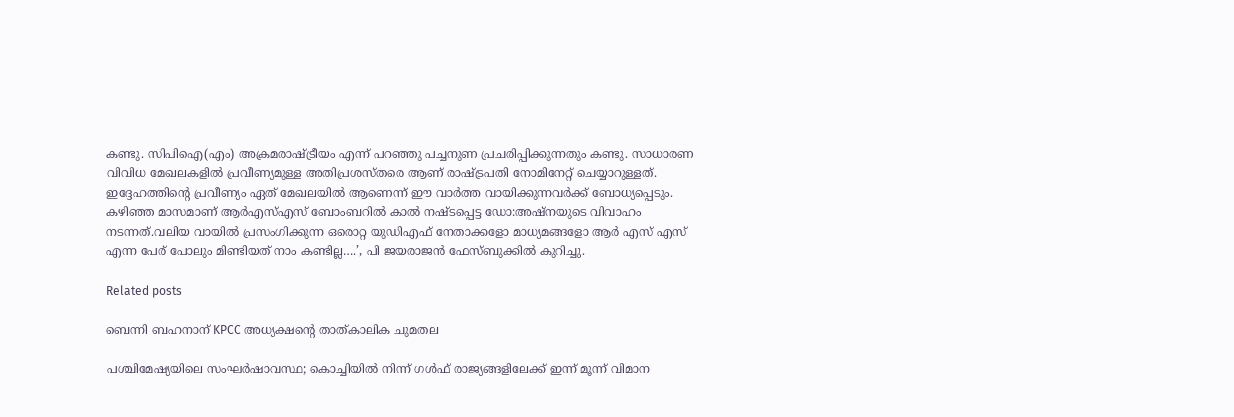കണ്ടു. സിപിഐ(എം) അക്രമരാഷ്ട്രീയം എന്ന് പറഞ്ഞു പച്ചനുണ പ്രചരിപ്പിക്കുന്നതും കണ്ടു. സാധാരണ വിവിധ മേഖലകളില്‍ പ്രവീണ്യമുള്ള അതിപ്രശസ്തരെ ആണ് രാഷ്ട്രപതി നോമിനേറ്റ് ചെയ്യാറുള്ളത്. ഇദ്ദേഹത്തിന്റെ പ്രവീണ്യം ഏത് മേഖലയില്‍ ആണെന്ന് ഈ വാര്‍ത്ത വായിക്കുന്നവര്‍ക്ക് ബോധ്യപ്പെടും. കഴിഞ്ഞ മാസമാണ് ആര്‍എസ്എസ് ബോംബറില്‍ കാല്‍ നഷ്ടപ്പെട്ട ഡോ:അഷ്നയുടെ വിവാഹം നടന്നത്.വലിയ വായില്‍ പ്രസംഗിക്കുന്ന ഒരൊറ്റ യുഡിഎഫ് നേതാക്കളോ മാധ്യമങ്ങളോ ആര്‍ എസ് എസ് എന്ന പേര് പോലും മിണ്ടിയത് നാം കണ്ടില്ല….’, പി ജയരാജന്‍ ഫേസ്ബുക്കില്‍ കുറിച്ചു.

Related posts

ബെന്നി ബഹനാന് KPCC അധ്യക്ഷന്റെ താത്കാലിക ചുമതല

പശ്ചിമേഷ്യയിലെ സംഘർഷാവസ്ഥ; കൊച്ചിയിൽ നിന്ന് ഗൾഫ് രാജ്യങ്ങളിലേക്ക് ഇന്ന് മൂന്ന് വിമാന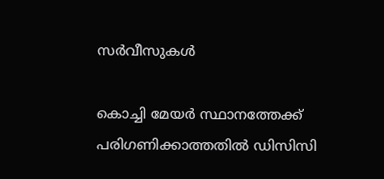സർവീസുകൾ

കൊച്ചി മേയര്‍ സ്ഥാനത്തേക്ക് പരിഗണിക്കാത്തതിൽ ഡിസിസി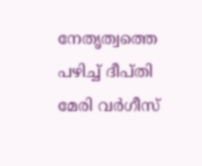നേതൃത്വത്തെ പഴിച്ച് ദീപ്തി മേരി വർഗീസ്